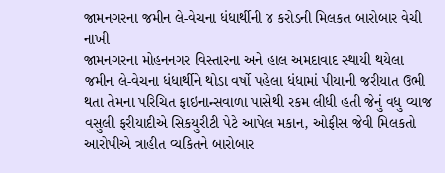જામનગરના જમીન લે-વેચના ધંધાર્થીની ૪ કરોડની મિલકત બારોબાર વેચી નાખી
જામનગરના મોહનનગર વિસ્તારના અને હાલ અમદાવાદ સ્થાયી થયેલા જમીન લે-વેચના ધંધાર્થીને થોડા વર્ષો પહેલા ધંધામાં પીયાની જરીયાત ઉભી થતા તેમના પરિચિત ફાઇનાન્સવાળા પાસેથી રકમ લીધી હતી જેનું વધુ વ્યાજ વસુલી ફરીયાદીએ સિકયુરીટી પેટે આપેલ મકાન, ઓફીસ જેવી મિલકતો આરોપીએ ત્રાહીત વ્યકિતને બારોબાર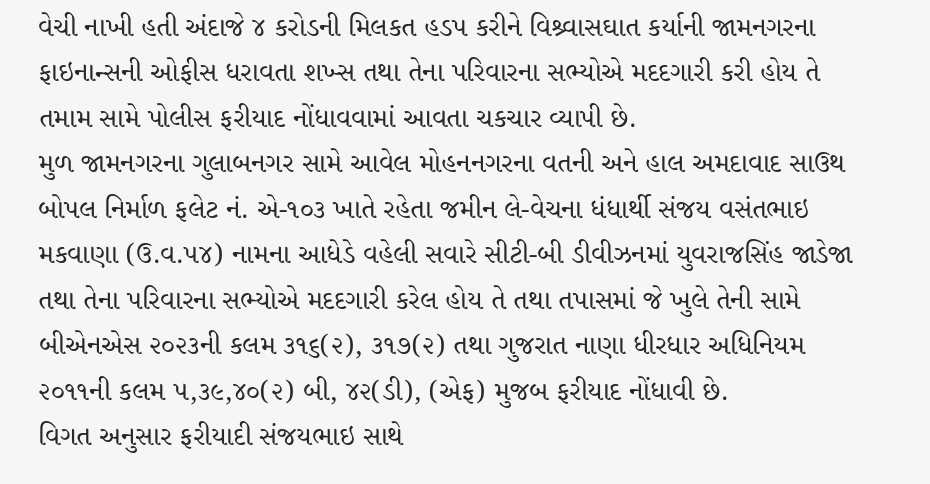વેચી નાખી હતી અંદાજે ૪ કરોડની મિલકત હડપ કરીને વિશ્ર્વાસઘાત કર્યાની જામનગરના ફાઇનાન્સની ઓફીસ ધરાવતા શખ્સ તથા તેના પરિવારના સભ્યોએ મદદગારી કરી હોય તે તમામ સામે પોલીસ ફરીયાદ નોંધાવવામાં આવતા ચકચાર વ્યાપી છે.
મુળ જામનગરના ગુલાબનગર સામે આવેલ મોહનનગરના વતની અને હાલ અમદાવાદ સાઉથ બોપલ નિર્માળ ફલેટ નં. એ-૧૦૩ ખાતે રહેતા જમીન લે-વેચના ધંધાર્થી સંજય વસંતભાઇ મકવાણા (ઉ.વ.૫૪) નામના આધેડે વહેલી સવારે સીટી-બી ડીવીઝનમાં યુવરાજસિંહ જાડેજા તથા તેના પરિવારના સભ્યોએ મદદગારી કરેલ હોય તે તથા તપાસમાં જે ખુલે તેની સામે બીએનએસ ૨૦૨૩ની કલમ ૩૧૬(૨), ૩૧૭(૨) તથા ગુજરાત નાણા ધીરધાર અધિનિયમ ૨૦૧૧ની કલમ ૫,૩૯,૪૦(૨) બી, ૪૨(ડી), (એફ) મુજબ ફરીયાદ નોંધાવી છે.
વિગત અનુસાર ફરીયાદી સંજયભાઇ સાથે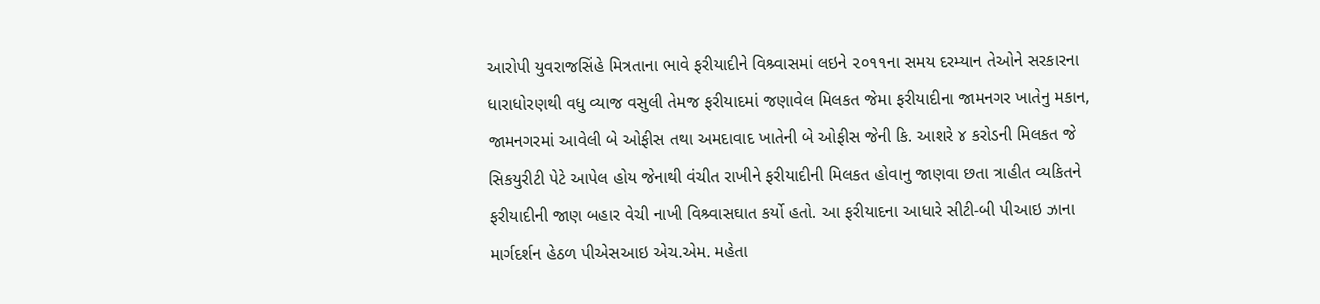આરોપી યુવરાજસિંહે મિત્રતાના ભાવે ફરીયાદીને વિશ્ર્વાસમાં લઇને ૨૦૧૧ના સમય દરમ્યાન તેઓને સરકારના ધારાધોરણથી વધુ વ્યાજ વસુલી તેમજ ફરીયાદમાં જણાવેલ મિલકત જેમા ફરીયાદીના જામનગર ખાતેનુ મકાન, જામનગરમાં આવેલી બે ઓફીસ તથા અમદાવાદ ખાતેની બે ઓફીસ જેની કિ. આશરે ૪ કરોડની મિલકત જે સિકયુરીટી પેટે આપેલ હોય જેનાથી વંચીત રાખીને ફરીયાદીની મિલકત હોવાનુ જાણવા છતા ત્રાહીત વ્યકિતને ફરીયાદીની જાણ બહાર વેચી નાખી વિશ્ર્વાસઘાત કર્યો હતો. આ ફરીયાદના આધારે સીટી-બી પીઆઇ ઝાના માર્ગદર્શન હેઠળ પીએસઆઇ એચ.એમ. મહેતા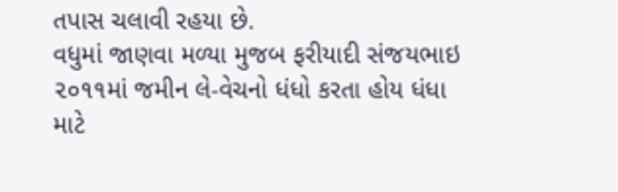તપાસ ચલાવી રહયા છે.
વધુમાં જાણવા મળ્યા મુજબ ફરીયાદી સંજયભાઇ ૨૦૧૧માં જમીન લે-વેચનો ધંધો કરતા હોય ધંધા માટે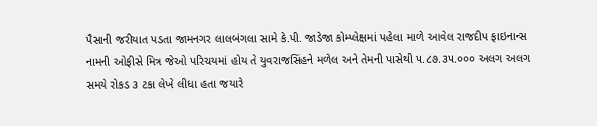પૈસાની જરીયાત પડતા જામનગર લાલબંગલા સામે કે.પી. જાડેજા કોમ્પ્લેક્ષમાં પહેલા માળે આવેલ રાજદીપ ફાઇનાન્સ નામની ઓફીસે મિત્ર જેઓ પરિચયમાં હોય તે યુવરાજસિંહને મળેલ અને તેમની પાસેથી ૫.૮૭.૩૫.૦૦૦ અલગ અલગ સમયે રોકડ ૩ ટકા લેખે લીધા હતા જયારે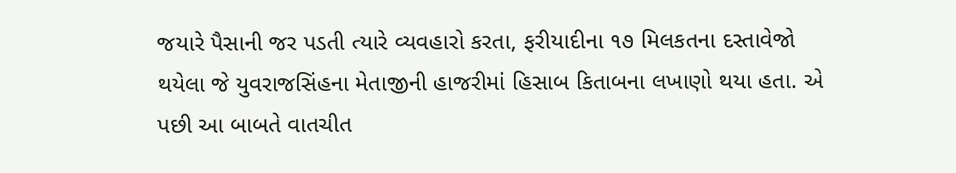જયારે પૈસાની જર પડતી ત્યારે વ્યવહારો કરતા, ફરીયાદીના ૧૭ મિલકતના દસ્તાવેજો થયેલા જે યુવરાજસિંહના મેતાજીની હાજરીમાં હિસાબ કિતાબના લખાણો થયા હતા. એ પછી આ બાબતે વાતચીત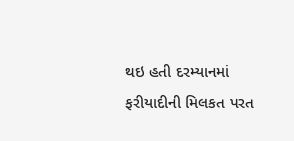થઇ હતી દરમ્યાનમાં ફરીયાદીની મિલકત પરત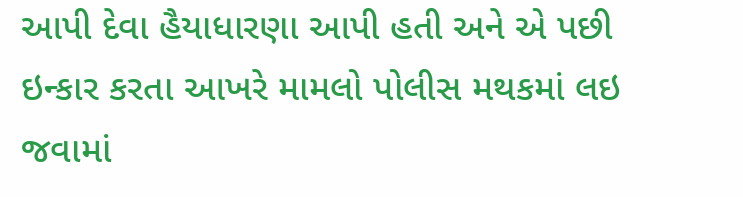આપી દેવા હૈયાધારણા આપી હતી અને એ પછી ઇન્કાર કરતા આખરે મામલો પોલીસ મથકમાં લઇ જવામાં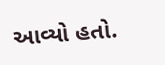આવ્યો હતો.